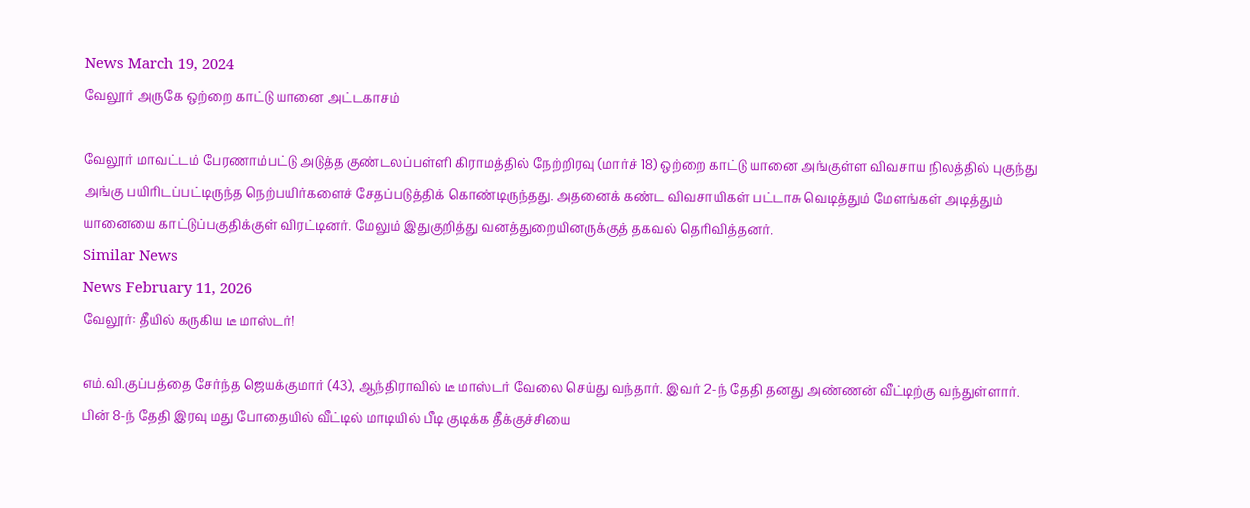News March 19, 2024
வேலூர் அருகே ஒற்றை காட்டு யானை அட்டகாசம்

வேலூர் மாவட்டம் பேரணாம்பட்டு அடுத்த குண்டலப்பள்ளி கிராமத்தில் நேற்றிரவு (மார்ச் 18) ஒற்றை காட்டு யானை அங்குள்ள விவசாய நிலத்தில் புகுந்து அங்கு பயிரிடப்பட்டிருந்த நெற்பயிர்களைச் சேதப்படுத்திக் கொண்டிருந்தது. அதனைக் கண்ட விவசாயிகள் பட்டாசு வெடித்தும் மேளங்கள் அடித்தும் யானையை காட்டுப்பகுதிக்குள் விரட்டினர். மேலும் இதுகுறித்து வனத்துறையினருக்குத் தகவல் தெரிவித்தனர்.
Similar News
News February 11, 2026
வேலூர்: தீயில் கருகிய டீ மாஸ்டர்!

எம்.வி.குப்பத்தை சேர்ந்த ஜெயக்குமார் (43), ஆந்திராவில் டீ மாஸ்டர் வேலை செய்து வந்தார். இவர் 2-ந் தேதி தனது அண்ணன் வீட்டிற்கு வந்துள்ளார். பின் 8-ந் தேதி இரவு மது போதையில் வீட்டில் மாடியில் பீடி குடிக்க தீக்குச்சியை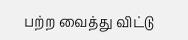பற்ற வைத்து விட்டு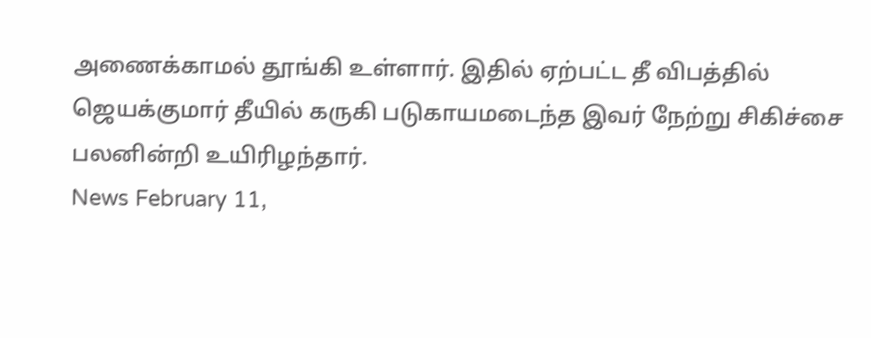அணைக்காமல் தூங்கி உள்ளார். இதில் ஏற்பட்ட தீ விபத்தில் ஜெயக்குமார் தீயில் கருகி படுகாயமடைந்த இவர் நேற்று சிகிச்சை பலனின்றி உயிரிழந்தார்.
News February 11,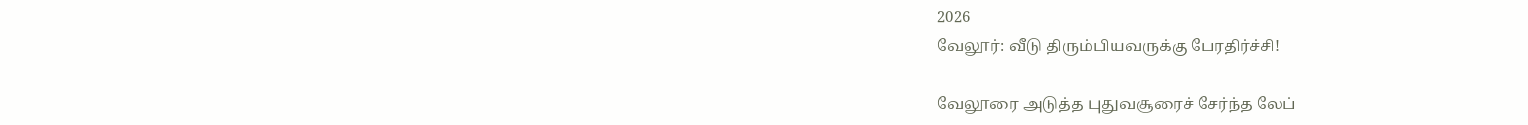2026
வேலூர்: வீடு திரும்பியவருக்கு பேரதிர்ச்சி!

வேலூரை அடுத்த புதுவசூரைச் சேர்ந்த லேப்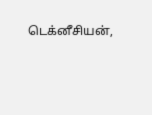டெக்னீசியன்,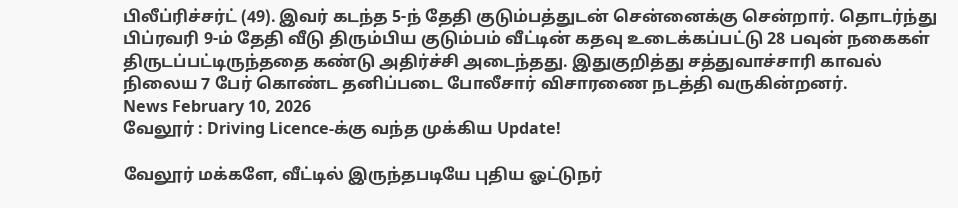பிலீப்ரிச்சர்ட் (49). இவர் கடந்த 5-ந் தேதி குடும்பத்துடன் சென்னைக்கு சென்றார். தொடர்ந்து பிப்ரவரி 9-ம் தேதி வீடு திரும்பிய குடும்பம் வீட்டின் கதவு உடைக்கப்பட்டு 28 பவுன் நகைகள் திருடப்பட்டிருந்ததை கண்டு அதிர்ச்சி அடைந்தது. இதுகுறித்து சத்துவாச்சாரி காவல் நிலைய 7 பேர் கொண்ட தனிப்படை போலீசார் விசாரணை நடத்தி வருகின்றனர்.
News February 10, 2026
வேலூர் : Driving Licence-க்கு வந்த முக்கிய Update!

வேலூர் மக்களே, வீட்டில் இருந்தபடியே புதிய ஓட்டுநர்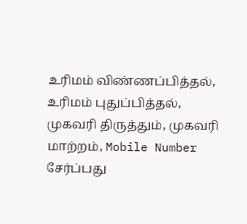உரிமம் விண்ணப்பித்தல், உரிமம் புதுப்பித்தல், முகவரி திருத்தும், முகவரி மாற்றம், Mobile Number சேர்ப்பது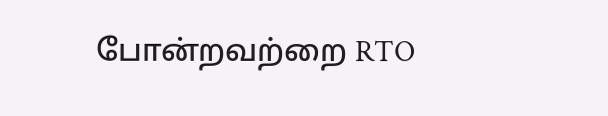போன்றவற்றை RTO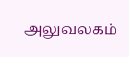அலுவலகம்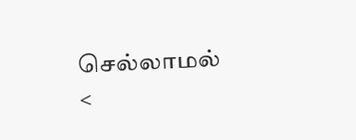செல்லாமல் <